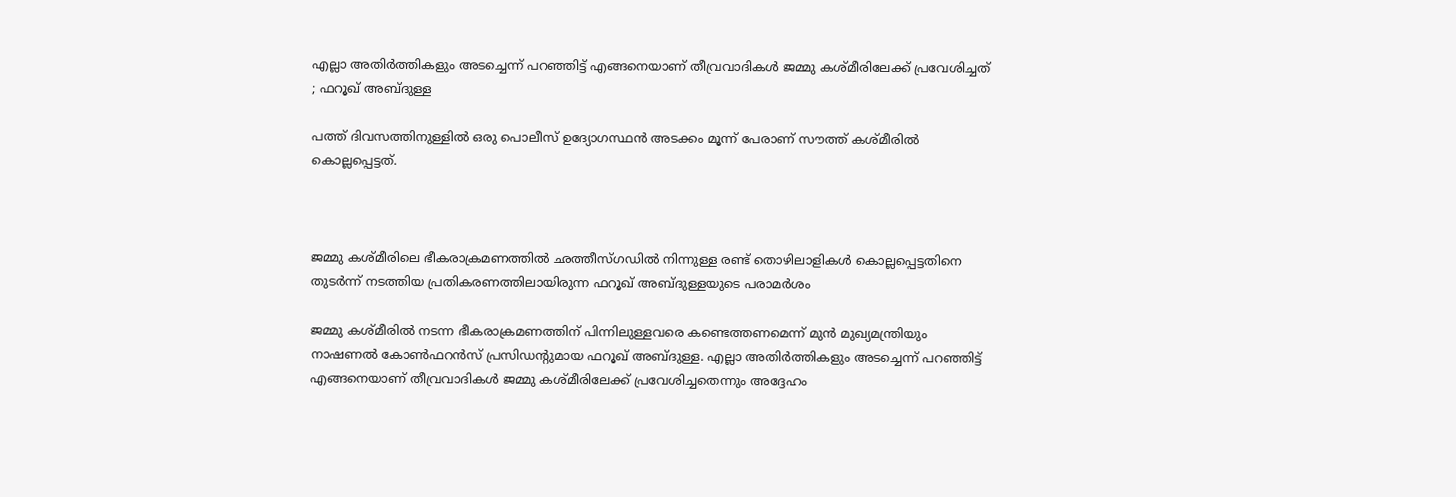എല്ലാ അതിര്‍ത്തികളും അടച്ചെന്ന് പറഞ്ഞിട്ട് എങ്ങനെയാണ് തീവ്രവാദികള്‍ ജമ്മു കശ്മീരിലേക്ക് പ്രവേശിച്ചത് ; ഫറൂഖ് അബ്ദുള്ള

പത്ത് ദിവസത്തിനുള്ളില്‍ ഒരു പൊലീസ് ഉദ്യോഗസ്ഥന്‍ അടക്കം മൂന്ന് പേരാണ് സൗത്ത് കശ്മീരില്‍ കൊല്ലപ്പെട്ടത്.



ജമ്മു കശ്മീരിലെ ഭീകരാക്രമണത്തില്‍ ഛത്തീസ്ഗഡില്‍ നിന്നുള്ള രണ്ട് തൊഴിലാളികള്‍ കൊല്ലപ്പെട്ടതിനെ തുടര്‍ന്ന് നടത്തിയ പ്രതികരണത്തിലായിരുന്ന ഫറൂഖ് അബ്ദുള്ളയുടെ പരാമര്‍ശം

ജമ്മു കശ്മീരില്‍ നടന്ന ഭീകരാക്രമണത്തിന് പിന്നിലുള്ളവരെ കണ്ടെത്തണമെന്ന് മുന്‍ മുഖ്യമന്ത്രിയും നാഷണല്‍ കോണ്‍ഫറന്‍സ് പ്രസിഡന്റുമായ ഫറൂഖ് അബ്ദുള്ള. എല്ലാ അതിര്‍ത്തികളും അടച്ചെന്ന് പറഞ്ഞിട്ട് എങ്ങനെയാണ് തീവ്രവാദികള്‍ ജമ്മു കശ്മീരിലേക്ക് പ്രവേശിച്ചതെന്നും അദ്ദേഹം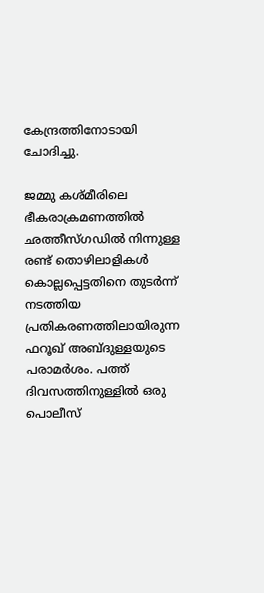കേന്ദ്രത്തിനോടായി ചോദിച്ചു.

ജമ്മു കശ്മീരിലെ ഭീകരാക്രമണത്തില്‍ ഛത്തീസ്ഗഡില്‍ നിന്നുള്ള രണ്ട് തൊഴിലാളികള്‍ കൊല്ലപ്പെട്ടതിനെ തുടര്‍ന്ന് നടത്തിയ പ്രതികരണത്തിലായിരുന്ന ഫറൂഖ് അബ്ദുള്ളയുടെ പരാമര്‍ശം. പത്ത് ദിവസത്തിനുള്ളില്‍ ഒരു പൊലീസ്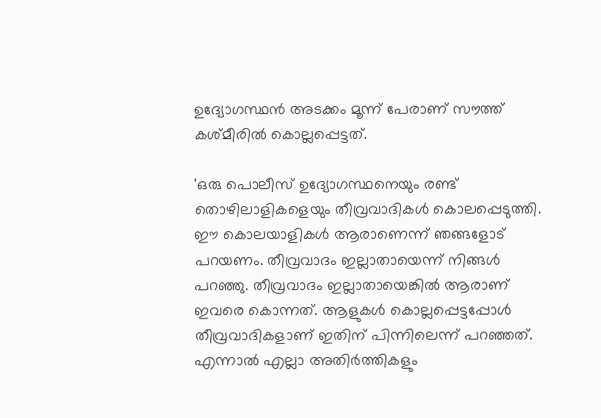ഉദ്യോഗസ്ഥന്‍ അടക്കം മൂന്ന് പേരാണ് സൗത്ത് കശ്മീരില്‍ കൊല്ലപ്പെട്ടത്.

'ഒരു പൊലീസ് ഉദ്യോഗസ്ഥനെയും രണ്ട് തൊഴിലാളികളെയും തീവ്രവാദികള്‍ കൊലപ്പെടുത്തി. ഈ കൊലയാളികള്‍ ആരാണെന്ന് ഞങ്ങളോട് പറയണം. തീവ്രവാദം ഇല്ലാതായെന്ന് നിങ്ങള്‍ പറഞ്ഞു. തീവ്രവാദം ഇല്ലാതായെങ്കില്‍ ആരാണ് ഇവരെ കൊന്നത്. ആളുകള്‍ കൊല്ലപ്പെട്ടപ്പോള്‍ തീവ്രവാദികളാണ് ഇതിന് പിന്നിലെന്ന് പറഞ്ഞത്. എന്നാല്‍ എല്ലാ അതിര്‍ത്തികളും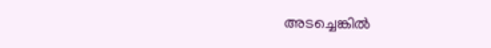അടച്ചെങ്കില്‍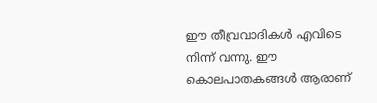ഈ തീവ്രവാദികള്‍ എവിടെ നിന്ന് വന്നു. ഈ കൊലപാതകങ്ങള്‍ ആരാണ്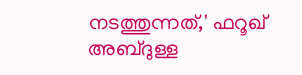നടത്തുന്നത്,' ഫറൂഖ് അബ്ദുള്ള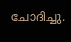ചോദിച്ചു.